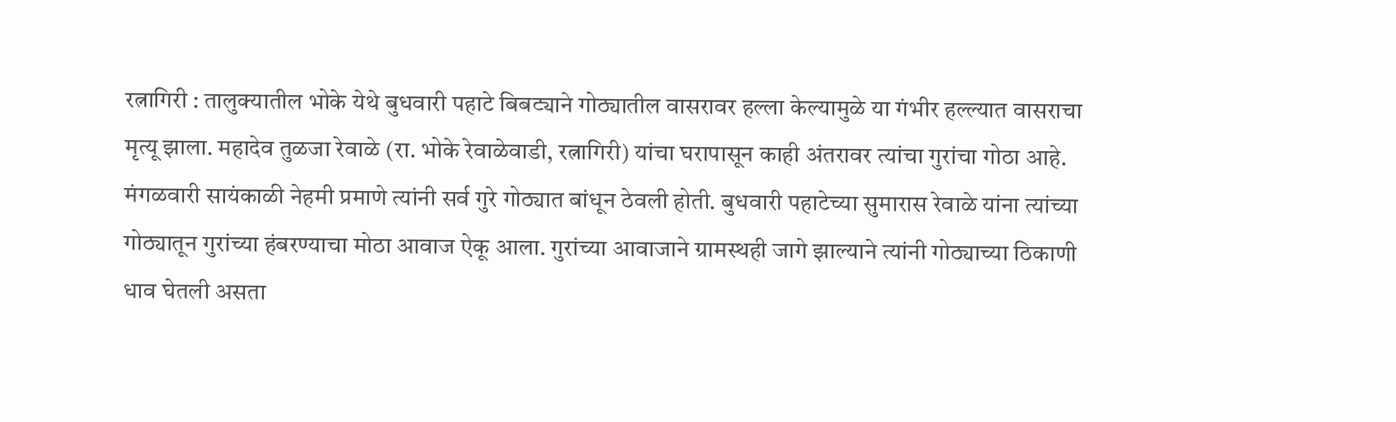रत्नागिरी : तालुक्यातील भोके येथे बुधवारी पहाटे बिबट्याने गोठ्यातील वासरावर हल्ला केल्यामुळे या गंभीर हल्ल्यात वासराचा मृत्यू झाला. महादेव तुळजा रेवाळे (रा. भोके रेवाळेवाडी, रत्नागिरी) यांचा घरापासून काही अंतरावर त्यांचा गुरांचा गोठा आहे. मंगळवारी सायंकाळी नेहमी प्रमाणे त्यांनी सर्व गुरे गोठ्यात बांधून ठेवली होती. बुधवारी पहाटेच्या सुमारास रेवाळे यांना त्यांच्या गोठ्यातून गुरांच्या हंबरण्याचा मोठा आवाज ऐकू आला. गुरांच्या आवाजाने ग्रामस्थही जागे झाल्याने त्यांनी गोठ्याच्या ठिकाणी धाव घेतली असता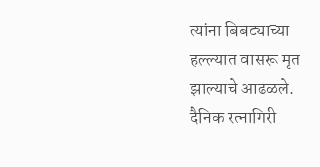त्यांना बिबट्याच्या हल्ल्यात वासरू मृत झाल्याचे आढळले.
दैनिक रत्नागिरी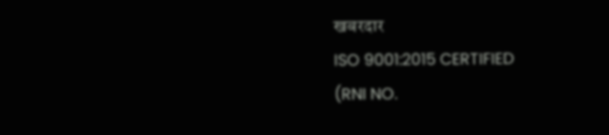खबरदार
ISO 9001:2015 CERTIFIED
(RNI NO.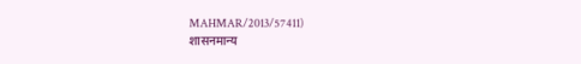MAHMAR/2013/57411)
शासनमान्य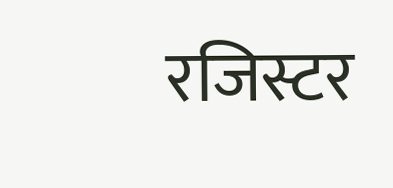रजिस्टर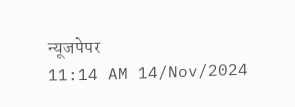न्यूजपेपर
11:14 AM 14/Nov/2024